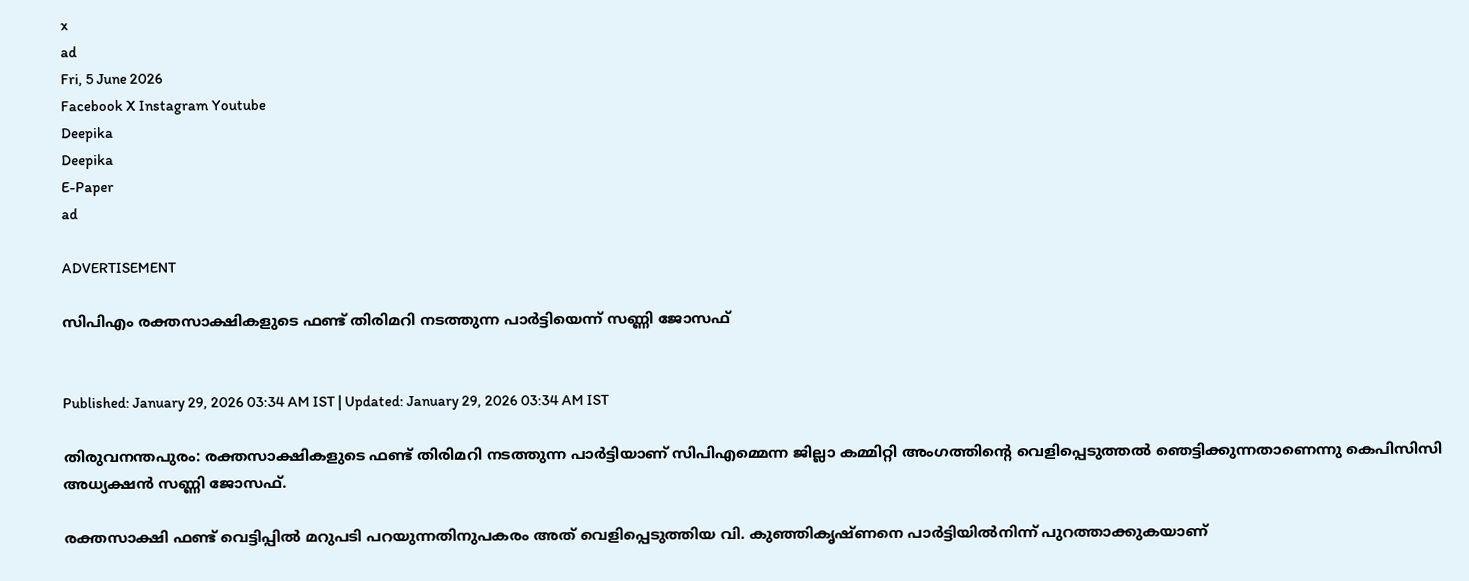x
ad
Fri, 5 June 2026
Facebook X Instagram Youtube
Deepika
Deepika
E-Paper
ad

ADVERTISEMENT

സിപിഎം രക്തസാക്ഷികളുടെ ഫണ്ട് തിരിമറി നടത്തുന്ന പാർട്ടിയെന്ന് സണ്ണി ജോസഫ്


Published: January 29, 2026 03:34 AM IST | Updated: January 29, 2026 03:34 AM IST

തിരുവനന്തപുരം: രക്തസാക്ഷികളുടെ ഫണ്ട് തിരിമറി നടത്തുന്ന പാർട്ടിയാണ് സിപിഎമ്മെന്ന ജില്ലാ കമ്മിറ്റി അംഗത്തിന്‍റെ വെളിപ്പെടുത്തൽ ഞെട്ടിക്കുന്നതാണെന്നു കെപിസിസി അധ്യക്ഷൻ സണ്ണി ജോസഫ്.

രക്തസാക്ഷി ഫണ്ട് വെട്ടിപ്പിൽ മറുപടി പറയുന്നതിനുപകരം അത് വെളിപ്പെടുത്തിയ വി. കുഞ്ഞികൃഷ്ണനെ പാർട്ടിയിൽനിന്ന് പുറത്താക്കുകയാണ്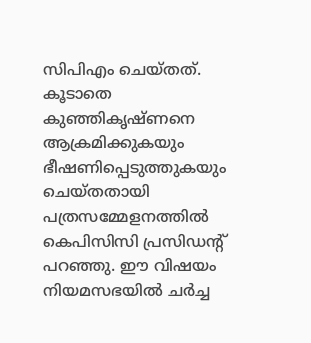സിപിഎം ചെയ്തത്. കൂടാതെ കുഞ്ഞികൃഷ്ണനെ ആക്രമിക്കുകയും ഭീഷണിപ്പെടുത്തുകയും ചെയ്തതായി പത്രസമ്മേളനത്തിൽ കെപിസിസി പ്രസിഡന്‍റ് പറഞ്ഞു. ഈ വിഷയം നിയമസഭയിൽ ചർച്ച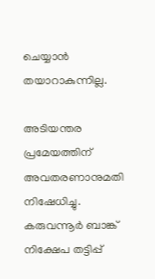ചെയ്യാൻ തയാറാകുന്നില്ല.

അടിയന്തര പ്രമേയത്തിന് അവതരണാനുമതി നിഷേധിച്ചു. കരുവന്നൂർ ബാങ്ക് നിക്ഷേപ തട്ടിപ്പ്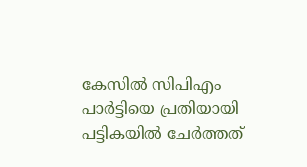കേസിൽ സിപിഎം പാർട്ടിയെ പ്രതിയായി പട്ടികയിൽ ചേർത്തത്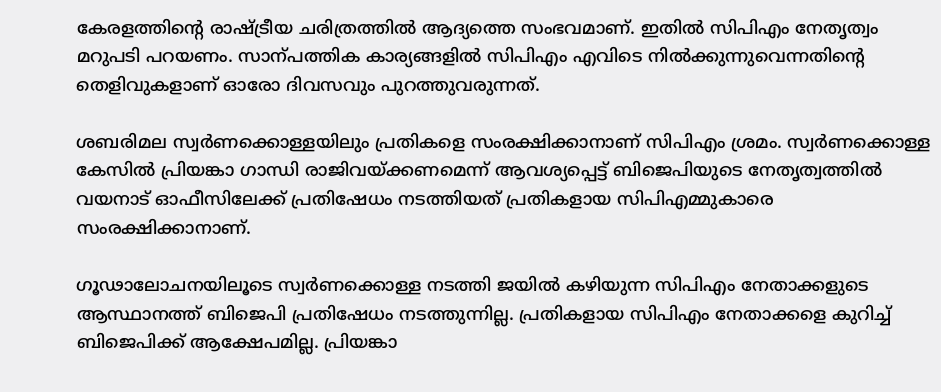കേരളത്തിന്‍റെ രാഷ്ട്രീയ ചരിത്രത്തിൽ ആദ്യത്തെ സംഭവമാണ്. ഇതിൽ സിപിഎം നേതൃത്വം മറുപടി പറയണം. സാന്പത്തിക കാര്യങ്ങളിൽ സിപിഎം എവിടെ നിൽക്കുന്നുവെന്നതിന്‍റെ തെളിവുകളാണ് ഓരോ ദിവസവും പുറത്തുവരുന്നത്.

ശബരിമല സ്വർണക്കൊള്ളയിലും പ്രതികളെ സംരക്ഷിക്കാനാണ് സിപിഎം ശ്രമം. സ്വർണക്കൊള്ള കേസിൽ പ്രിയങ്കാ ഗാന്ധി രാജിവയ്ക്കണമെന്ന് ആവശ്യപ്പെട്ട് ബിജെപിയുടെ നേതൃത്വത്തിൽ വയനാട് ഓഫീസിലേക്ക് പ്രതിഷേധം നടത്തിയത് പ്രതികളായ സിപിഎമ്മുകാരെ സംരക്ഷിക്കാനാണ്.

ഗൂഢാലോചനയിലൂടെ സ്വർണക്കൊള്ള നടത്തി ജയിൽ കഴിയുന്ന സിപിഎം നേതാക്കളുടെ ആസ്ഥാനത്ത് ബിജെപി പ്രതിഷേധം നടത്തുന്നില്ല. പ്രതികളായ സിപിഎം നേതാക്കളെ കുറിച്ച് ബിജെപിക്ക് ആക്ഷേപമില്ല. പ്രിയങ്കാ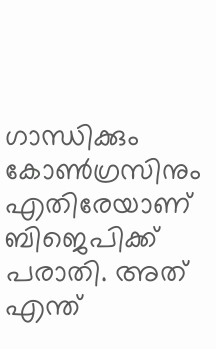ഗാന്ധിക്കും കോണ്‍ഗ്രസിനും എതിരേയാണ് ബിജെപിക്ക് പരാതി. അത് എന്ത്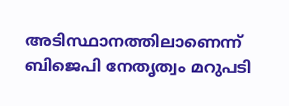അടിസ്ഥാനത്തിലാണെന്ന് ബിജെപി നേതൃത്വം മറുപടി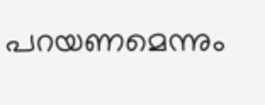പറയണമെന്നും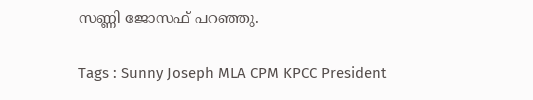സണ്ണി ജോസഫ് പറഞ്ഞു.

Tags : Sunny Joseph MLA CPM KPCC President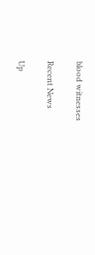blood witnesses

Recent News

Up